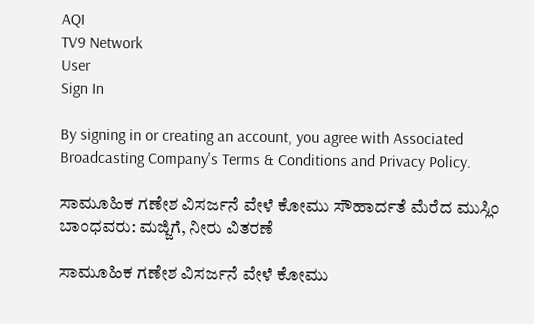AQI
TV9 Network
User
Sign In

By signing in or creating an account, you agree with Associated Broadcasting Company's Terms & Conditions and Privacy Policy.

ಸಾಮೂಹಿಕ ಗಣೇಶ ವಿಸರ್ಜನೆ ವೇಳೆ ಕೋಮು ಸೌಹಾರ್ದತೆ ಮೆರೆದ ಮುಸ್ಲಿಂ ಬಾಂಧವರು: ಮಜ್ಜಿಗೆ, ನೀರು ವಿತರಣೆ

ಸಾಮೂಹಿಕ ಗಣೇಶ ವಿಸರ್ಜನೆ ವೇಳೆ ಕೋಮು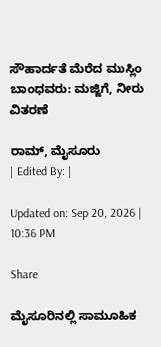ಸೌಹಾರ್ದತೆ ಮೆರೆದ ಮುಸ್ಲಿಂ ಬಾಂಧವರು: ಮಜ್ಜಿಗೆ, ನೀರು ವಿತರಣೆ

ರಾಮ್, ಮೈಸೂರು
| Edited By: |

Updated on: Sep 20, 2026 | 10:36 PM

Share

ಮೈಸೂರಿನಲ್ಲಿ ಸಾಮೂಹಿಕ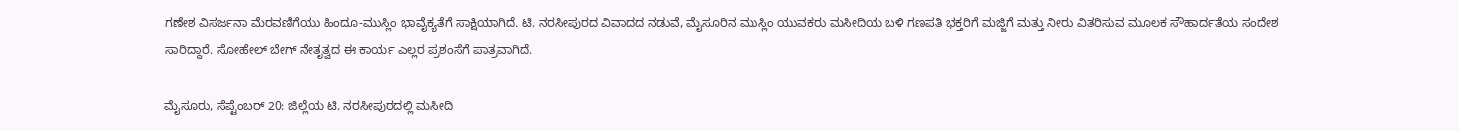ಗಣೇಶ ವಿಸರ್ಜನಾ ಮೆರವಣಿಗೆಯು ಹಿಂದೂ-ಮುಸ್ಲಿಂ ಭಾವೈಕ್ಯತೆಗೆ ಸಾಕ್ಷಿಯಾಗಿದೆ. ಟಿ. ನರಸೀಪುರದ ವಿವಾದದ ನಡುವೆ, ಮೈಸೂರಿನ ಮುಸ್ಲಿಂ ಯುವಕರು ಮಸೀದಿಯ ಬಳಿ ಗಣಪತಿ ಭಕ್ತರಿಗೆ ಮಜ್ಜಿಗೆ ಮತ್ತು ನೀರು ವಿತರಿಸುವ ಮೂಲಕ ಸೌಹಾರ್ದತೆಯ ಸಂದೇಶ ಸಾರಿದ್ದಾರೆ. ಸೋಹೇಲ್ ಬೇಗ್ ನೇತೃತ್ವದ ಈ ಕಾರ್ಯ ಎಲ್ಲರ ಪ್ರಶಂಸೆಗೆ ಪಾತ್ರವಾಗಿದೆ.

ಮೈಸೂರು, ಸೆಪ್ಟೆಂಬರ್ 20: ಜಿಲ್ಲೆಯ ಟಿ. ನರಸೀಪುರದಲ್ಲಿ ಮಸೀದಿ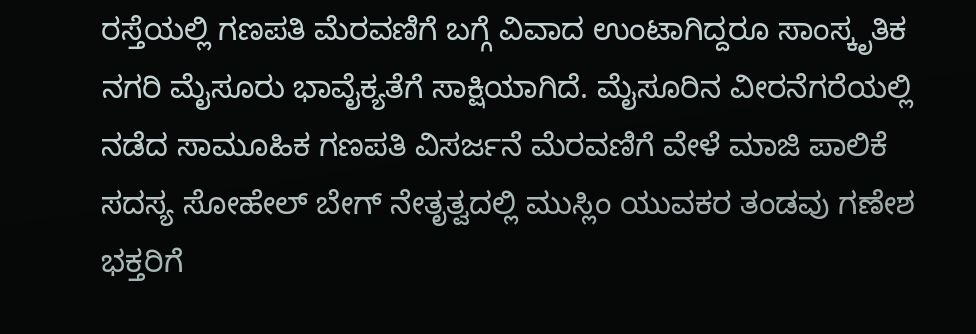ರಸ್ತೆಯಲ್ಲಿ ಗಣಪತಿ ಮೆರವಣಿಗೆ ಬಗ್ಗೆ ವಿವಾದ ಉಂಟಾಗಿದ್ದರೂ ಸಾಂಸ್ಕೃತಿಕ ನಗರಿ ಮೈಸೂರು ಭಾವೈಕ್ಯತೆಗೆ ಸಾಕ್ಷಿಯಾಗಿದೆ. ಮೈಸೂರಿನ ವೀರನೆಗರೆಯಲ್ಲಿ ನಡೆದ ಸಾಮೂಹಿಕ ಗಣಪತಿ ವಿಸರ್ಜನೆ ಮೆರವಣಿಗೆ ವೇಳೆ ಮಾಜಿ ಪಾಲಿಕೆ ಸದಸ್ಯ ಸೋಹೇಲ್ ಬೇಗ್ ನೇತೃತ್ವದಲ್ಲಿ ಮುಸ್ಲಿಂ ಯುವಕರ ತಂಡವು ಗಣೇಶ ಭಕ್ತರಿಗೆ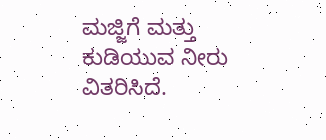ಮಜ್ಜಿಗೆ ಮತ್ತು ಕುಡಿಯುವ ನೀರು ವಿತರಿಸಿದೆ.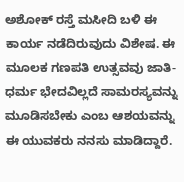ಅಶೋಕ್ ರಸ್ತೆ ಮಸೀದಿ ಬಳಿ ಈ ಕಾರ್ಯ ನಡೆದಿರುವುದು ವಿಶೇಷ. ಈ ಮೂಲಕ ಗಣಪತಿ ಉತ್ಸವವು ಜಾತಿ-ಧರ್ಮ ಭೇದವಿಲ್ಲದೆ ಸಾಮರಸ್ಯವನ್ನು ಮೂಡಿಸಬೇಕು ಎಂಬ ಆಶಯವನ್ನು ಈ ಯುವಕರು ನನಸು ಮಾಡಿದ್ದಾರೆ.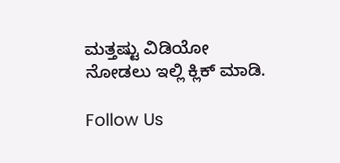ಮತ್ತಷ್ಟು ವಿಡಿಯೋ ನೋಡಲು ಇಲ್ಲಿ ಕ್ಲಿಕ್ ಮಾಡಿ.

Follow Us